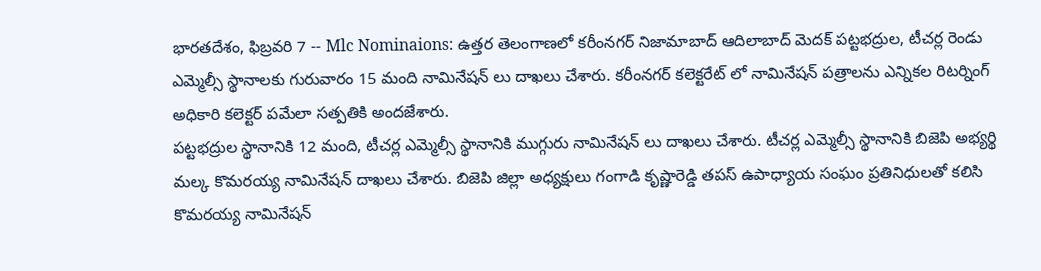భారతదేశం, ఫిబ్రవరి 7 -- Mlc Nominaions: ఉత్తర తెలంగాణలో కరీంనగర్ నిజామాబాద్ ఆదిలాబాద్ మెదక్ పట్టభద్రుల, టీచర్ల రెండు ఎమ్మెల్సీ స్థానాలకు గురువారం 15 మంది నామినేషన్ లు దాఖలు చేశారు. కరీంనగర్ కలెక్టరేట్ లో నామినేషన్ పత్రాలను ఎన్నికల రిటర్నింగ్ అధికారి కలెక్టర్ పమేలా సత్పతికి అందజేశారు.
పట్టభద్రుల స్థానానికి 12 మంది, టీచర్ల ఎమ్మెల్సీ స్థానానికి ముగ్గురు నామినేషన్ లు దాఖలు చేశారు. టీచర్ల ఎమ్మెల్సీ స్థానానికి బిజెపి అభ్యర్థి మల్క కొమరయ్య నామినేషన్ దాఖలు చేశారు. బిజెపి జిల్లా అధ్యక్షులు గంగాడి కృష్ణారెడ్డి తపస్ ఉపాధ్యాయ సంఘం ప్రతినిధులతో కలిసి కొమరయ్య నామినేషన్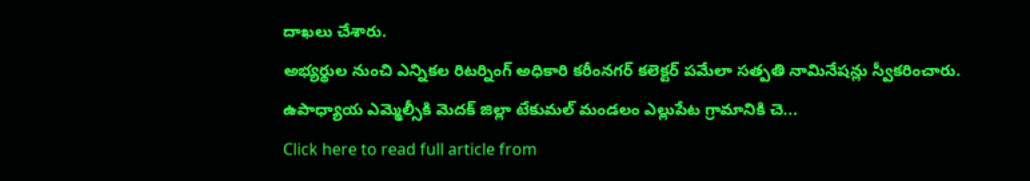దాఖలు చేశారు.
అభ్యర్థుల నుంచి ఎన్నికల రిటర్నింగ్ అధికారి కరీంనగర్ కలెక్టర్ పమేలా సత్పతి నామినేషన్లు స్వీకరించారు. ఉపాధ్యాయ ఎమ్మెల్సీకి మెదక్ జిల్లా టేకుమల్ మండలం ఎల్లుపేట గ్రామానికి చె...
Click here to read full article from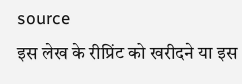source
इस लेख के रीप्रिंट को खरीदने या इस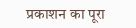प्रकाशन का पूरा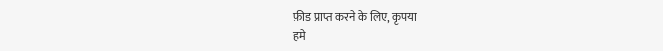फ़ीड प्राप्त करने के लिए, कृपया
हमे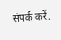संपर्क करें.